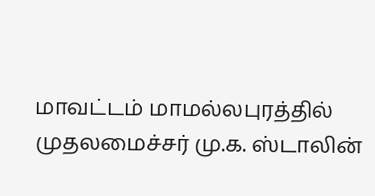மாவட்டம் மாமல்லபுரத்தில் முதலமைச்சர் மு.க. ஸ்டாலின்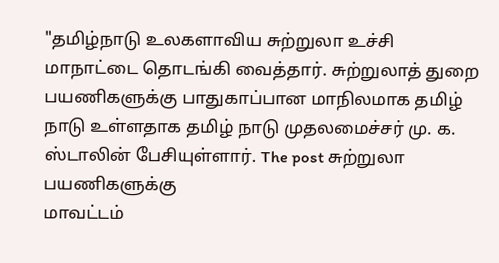"தமிழ்நாடு உலகளாவிய சுற்றுலா உச்சி மாநாட்டை தொடங்கி வைத்தார். சுற்றுலாத் துறை
பயணிகளுக்கு பாதுகாப்பான மாநிலமாக தமிழ் நாடு உள்ளதாக தமிழ் நாடு முதலமைச்சர் மு. க. ஸ்டாலின் பேசியுள்ளார். The post சுற்றுலா பயணிகளுக்கு
மாவட்டம்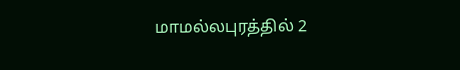மாமல்லபுரத்தில் 2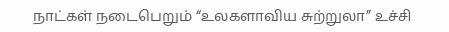நாட்கள் நடைபெறும் “உலகளாவிய சுற்றுலா” உச்சி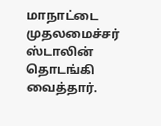மாநாட்டை முதலமைச்சர் ஸ்டாலின் தொடங்கி வைத்தார்.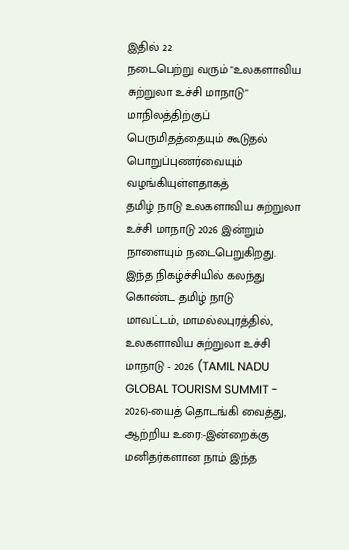இதில் 22
நடைபெற்று வரும் "உலகளாவிய சுற்றுலா உச்சி மாநாடு" மாநிலத்திற்குப் பெருமிதத்தையும் கூடுதல் பொறுப்புணர்வையும் வழங்கியுள்ளதாகத்
தமிழ் நாடு உலகளாவிய சுற்றுலா உச்சி மாநாடு 2026 இன்றும் நாளையும் நடைபெறுகிறது. இந்த நிகழ்ச்சியில் கலந்து கொண்ட தமிழ் நாடு
மாவட்டம், மாமல்லபுரத்தில், உலகளாவிய சுற்றுலா உச்சி மாநாடு - 2026 (TAMIL NADU GLOBAL TOURISM SUMMIT - 2026)-யைத் தொடங்கி வைத்து, ஆற்றிய உரை:-இன்றைக்கு மனிதர்களான நாம் இந்த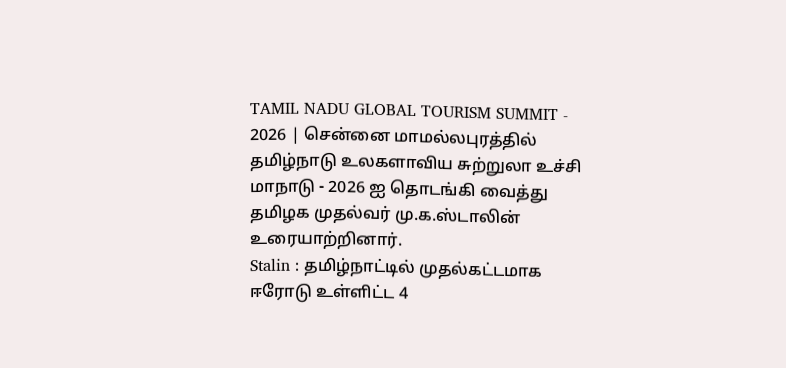TAMIL NADU GLOBAL TOURISM SUMMIT - 2026 | சென்னை மாமல்லபுரத்தில் தமிழ்நாடு உலகளாவிய சுற்றுலா உச்சி மாநாடு - 2026 ஐ தொடங்கி வைத்து தமிழக முதல்வர் மு.க.ஸ்டாலின் உரையாற்றினார்.
Stalin : தமிழ்நாட்டில் முதல்கட்டமாக ஈரோடு உள்ளிட்ட 4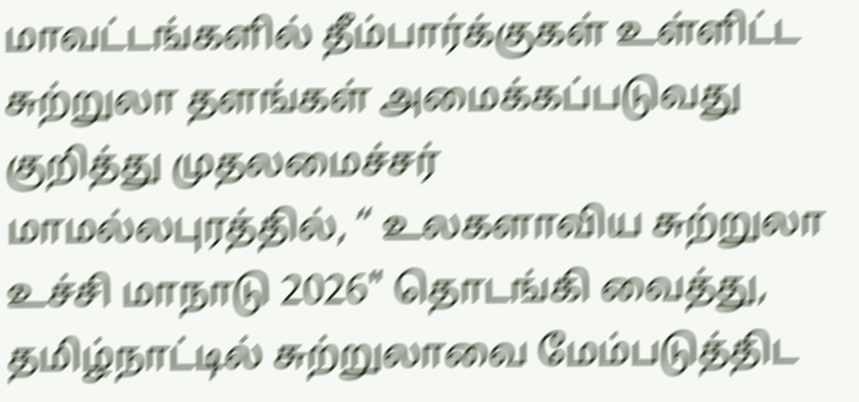மாவட்டங்களில் தீம்பார்க்குகள் உள்ளிட்ட சுற்றுலா தளங்கள் அமைக்கப்படுவது குறித்து முதலமைச்சர்
மாமல்லபுரத்தில், “ உலகளாவிய சுற்றுலா உச்சி மாநாடு 2026" தொடங்கி வைத்து, தமிழ்நாட்டில் சுற்றுலாவை மேம்படுத்திட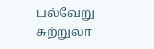பல்வேறு சுற்றுலா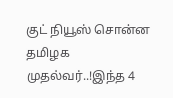குட் நியூஸ் சொன்ன தமிழக முதல்வர்..!இந்த 4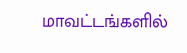மாவட்டங்களில்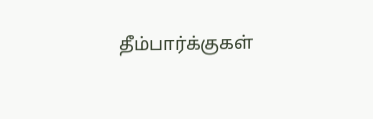தீம்பார்க்குகள்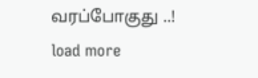வரப்போகுது ..!
load more